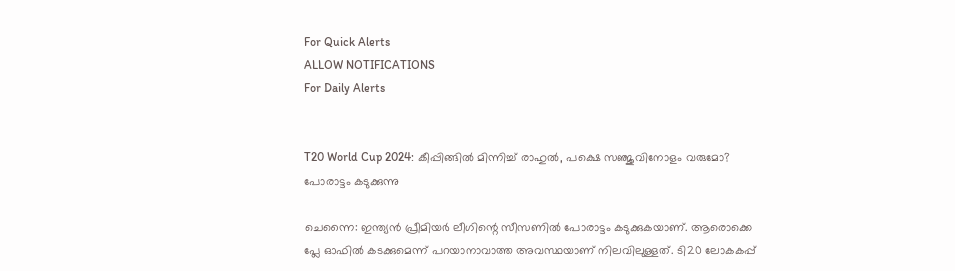For Quick Alerts
ALLOW NOTIFICATIONS
For Daily Alerts


T20 World Cup 2024: കീപ്പിങ്ങില്‍ മിന്നിച്ച് രാഹുല്‍, പക്ഷെ സഞ്ജുവിനോളം വരുമോ? പോരാട്ടം കടുക്കുന്നു

ചെന്നൈ: ഇന്ത്യന്‍ പ്രീമിയര്‍ ലീഗിന്റെ സീസണില്‍ പോരാട്ടം കടുക്കുകയാണ്. ആരൊക്കെ പ്ലേ ഓഫില്‍ കടക്കുമെന്ന് പറയാനാവാത്ത അവസ്ഥയാണ് നിലവിലുള്ളത്. ടി20 ലോകകപ്പ്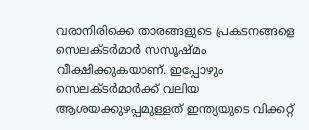വരാനിരിക്കെ താരങ്ങളുടെ പ്രകടനങ്ങളെ സെലക്ടര്‍മാര്‍ സസൂഷ്മം വീക്ഷിക്കുകയാണ്. ഇപ്പോഴും സെലക്ടര്‍മാര്‍ക്ക് വലിയ ആശയക്കുഴപ്പമുള്ളത് ഇന്ത്യയുടെ വിക്കറ്റ്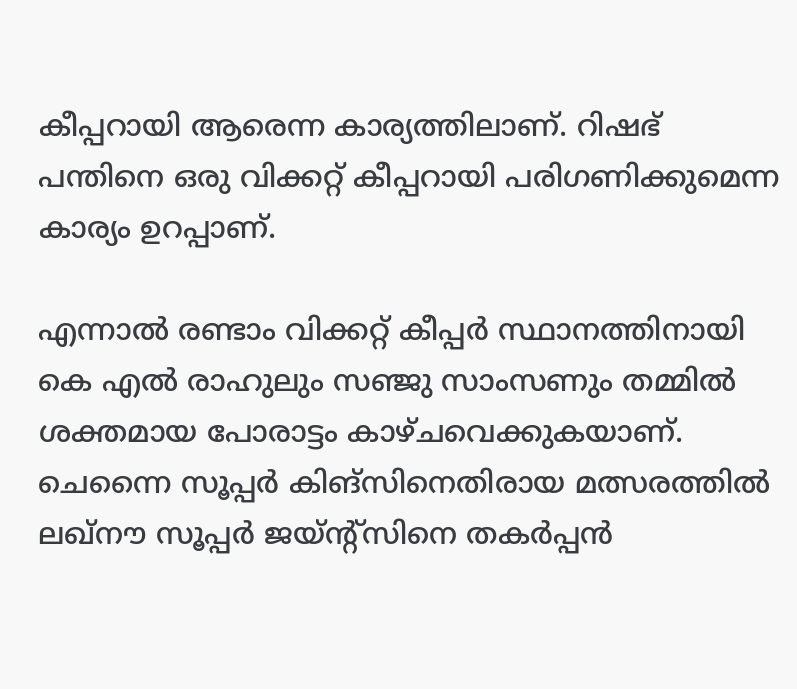കീപ്പറായി ആരെന്ന കാര്യത്തിലാണ്. റിഷഭ് പന്തിനെ ഒരു വിക്കറ്റ് കീപ്പറായി പരിഗണിക്കുമെന്ന കാര്യം ഉറപ്പാണ്.

എന്നാല്‍ രണ്ടാം വിക്കറ്റ് കീപ്പര്‍ സ്ഥാനത്തിനായി കെ എല്‍ രാഹുലും സഞ്ജു സാംസണും തമ്മില്‍ ശക്തമായ പോരാട്ടം കാഴ്ചവെക്കുകയാണ്. ചെന്നൈ സൂപ്പര്‍ കിങ്‌സിനെതിരായ മത്സരത്തില്‍ ലഖ്‌നൗ സൂപ്പര്‍ ജയ്ന്റ്‌സിനെ തകര്‍പ്പന്‍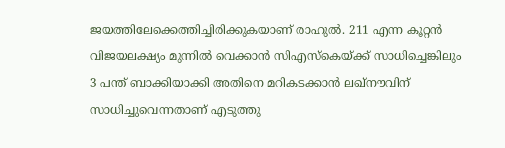ജയത്തിലേക്കെത്തിച്ചിരിക്കുകയാണ് രാഹുല്‍. 211 എന്ന കൂറ്റന്‍ വിജയലക്ഷ്യം മുന്നില്‍ വെക്കാന്‍ സിഎസ്‌കെയ്ക്ക് സാധിച്ചെങ്കിലും 3 പന്ത് ബാക്കിയാക്കി അതിനെ മറികടക്കാന്‍ ലഖ്‌നൗവിന് സാധിച്ചുവെന്നതാണ് എടുത്തു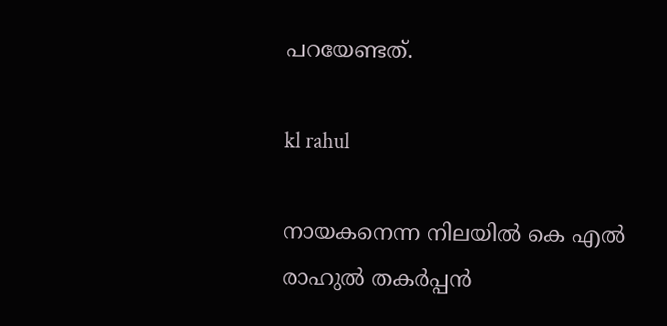പറയേണ്ടത്.

kl rahul

നായകനെന്ന നിലയില്‍ കെ എല്‍ രാഹുല്‍ തകര്‍പ്പന്‍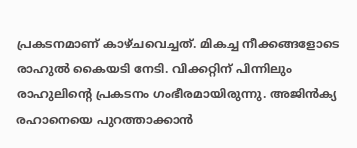പ്രകടനമാണ് കാഴ്ചവെച്ചത്. മികച്ച നീക്കങ്ങളോടെ രാഹുല്‍ കൈയടി നേടി. വിക്കറ്റിന് പിന്നിലും രാഹുലിന്റെ പ്രകടനം ഗംഭീരമായിരുന്നു. അജിന്‍ക്യ രഹാനെയെ പുറത്താക്കാന്‍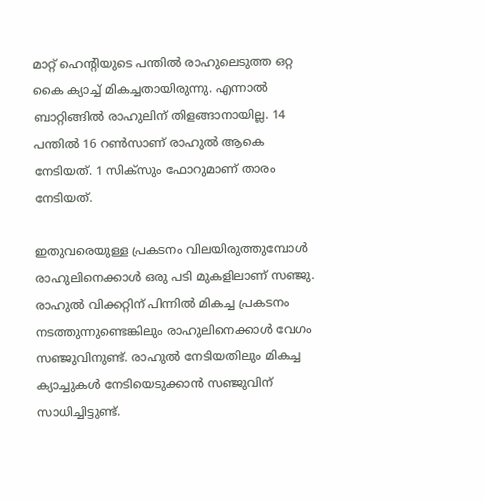മാറ്റ് ഹെന്റിയുടെ പന്തില്‍ രാഹുലെടുത്ത ഒറ്റ കൈ ക്യാച്ച് മികച്ചതായിരുന്നു. എന്നാല്‍ ബാറ്റിങ്ങില്‍ രാഹുലിന് തിളങ്ങാനായില്ല. 14 പന്തില്‍ 16 റണ്‍സാണ് രാഹുല്‍ ആകെ നേടിയത്. 1 സിക്‌സും ഫോറുമാണ് താരം നേടിയത്.

ഇതുവരെയുള്ള പ്രകടനം വിലയിരുത്തുമ്പോള്‍ രാഹുലിനെക്കാള്‍ ഒരു പടി മുകളിലാണ് സഞ്ജു. രാഹുല്‍ വിക്കറ്റിന് പിന്നില്‍ മികച്ച പ്രകടനം നടത്തുന്നുണ്ടെങ്കിലും രാഹുലിനെക്കാള്‍ വേഗം സഞ്ജുവിനുണ്ട്. രാഹുല്‍ നേടിയതിലും മികച്ച ക്യാച്ചുകള്‍ നേടിയെടുക്കാന്‍ സഞ്ജുവിന് സാധിച്ചിട്ടുണ്ട്.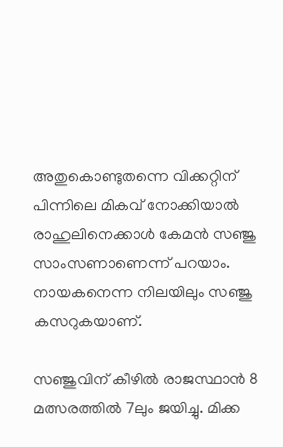അതുകൊണ്ടുതന്നെ വിക്കറ്റിന് പിന്നിലെ മികവ് നോക്കിയാല്‍ രാഹുലിനെക്കാള്‍ കേമന്‍ സഞ്ജു സാംസണാണെന്ന് പറയാം. നായകനെന്ന നിലയിലും സഞ്ജു കസറുകയാണ്.

സഞ്ജുവിന് കീഴില്‍ രാജസ്ഥാന്‍ 8 മത്സരത്തില്‍ 7ലും ജയിച്ചു. മിക്ക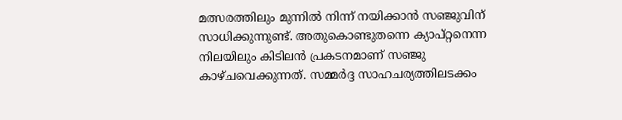മത്സരത്തിലും മുന്നില്‍ നിന്ന് നയിക്കാന്‍ സഞ്ജുവിന് സാധിക്കുന്നുണ്ട്. അതുകൊണ്ടുതന്നെ ക്യാപ്റ്റനെന്ന നിലയിലും കിടിലന്‍ പ്രകടനമാണ് സഞ്ജു കാഴ്ചവെക്കുന്നത്. സമ്മര്‍ദ്ദ സാഹചര്യത്തിലടക്കം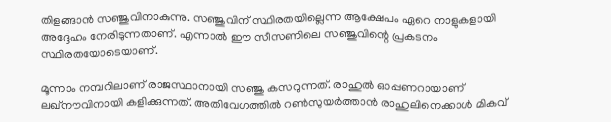തിളങ്ങാന്‍ സഞ്ജുവിനാകുന്നു. സഞ്ജുവിന് സ്ഥിരതയില്ലെന്ന ആക്ഷേപം ഏറെ നാളുകളായി അദ്ദേഹം നേരിടുന്നതാണ്. എന്നാല്‍ ഈ സീസണിലെ സഞ്ജുവിന്റെ പ്രകടനം സ്ഥിരതയോടെയാണ്.

മൂന്നാം നമ്പറിലാണ് രാജസ്ഥാനായി സഞ്ജു കസറുന്നത്. രാഹുല്‍ ഓപ്പണറായാണ് ലഖ്‌നൗവിനായി കളിക്കുന്നത്. അതിവേഗത്തില്‍ റണ്‍സുയര്‍ത്താന്‍ രാഹുലിനെക്കാള്‍ മികവ്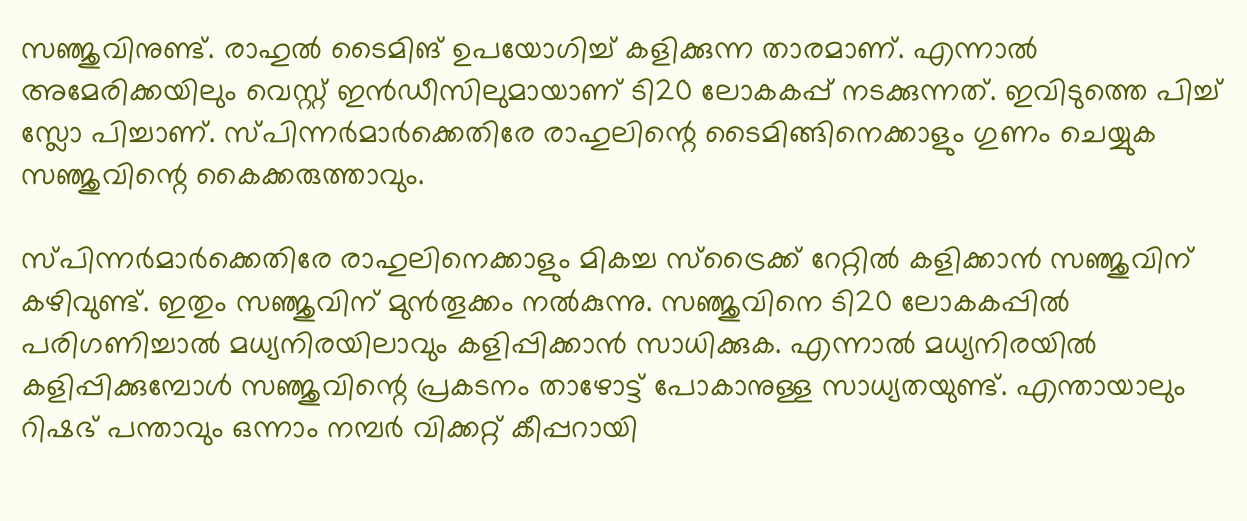സഞ്ജുവിനുണ്ട്. രാഹുല്‍ ടൈമിങ് ഉപയോഗിച്ച് കളിക്കുന്ന താരമാണ്. എന്നാല്‍ അമേരിക്കയിലും വെസ്റ്റ് ഇന്‍ഡീസിലുമായാണ് ടി20 ലോകകപ്പ് നടക്കുന്നത്. ഇവിടുത്തെ പിച്ച് സ്ലോ പിച്ചാണ്. സ്പിന്നര്‍മാര്‍ക്കെതിരേ രാഹുലിന്റെ ടൈമിങ്ങിനെക്കാളും ഗുണം ചെയ്യുക സഞ്ജുവിന്റെ കൈക്കരുത്താവും.

സ്പിന്നര്‍മാര്‍ക്കെതിരേ രാഹുലിനെക്കാളും മികച്ച സ്‌ട്രൈക്ക് റേറ്റില്‍ കളിക്കാന്‍ സഞ്ജുവിന് കഴിവുണ്ട്. ഇതും സഞ്ജുവിന് മുന്‍തൂക്കം നല്‍കുന്നു. സഞ്ജുവിനെ ടി20 ലോകകപ്പില്‍ പരിഗണിച്ചാല്‍ മധ്യനിരയിലാവും കളിപ്പിക്കാന്‍ സാധിക്കുക. എന്നാല്‍ മധ്യനിരയില്‍ കളിപ്പിക്കുമ്പോള്‍ സഞ്ജുവിന്റെ പ്രകടനം താഴോട്ട് പോകാനുള്ള സാധ്യതയുണ്ട്. എന്തായാലും റിഷഭ് പന്താവും ഒന്നാം നമ്പര്‍ വിക്കറ്റ് കീപ്പറായി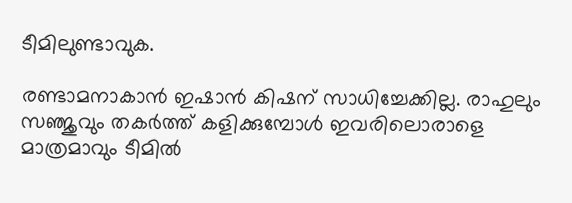ടീമിലുണ്ടാവുക.

രണ്ടാമനാകാന്‍ ഇഷാന്‍ കിഷന് സാധിച്ചേക്കില്ല. രാഹുലും സഞ്ജുവും തകര്‍ത്ത് കളിക്കുമ്പോള്‍ ഇവരിലൊരാളെ മാത്രമാവും ടീമില്‍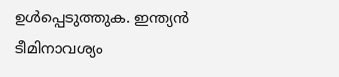ഉള്‍പ്പെടുത്തുക. ഇന്ത്യന്‍ ടീമിനാവശ്യം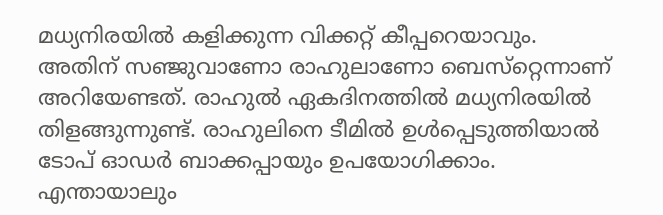മധ്യനിരയില്‍ കളിക്കുന്ന വിക്കറ്റ് കീപ്പറെയാവും. അതിന് സഞ്ജുവാണോ രാഹുലാണോ ബെസ്‌റ്റെന്നാണ് അറിയേണ്ടത്. രാഹുല്‍ ഏകദിനത്തില്‍ മധ്യനിരയില്‍ തിളങ്ങുന്നുണ്ട്. രാഹുലിനെ ടീമില്‍ ഉള്‍പ്പെടുത്തിയാല്‍ ടോപ് ഓഡര്‍ ബാക്കപ്പായും ഉപയോഗിക്കാം. എന്തായാലും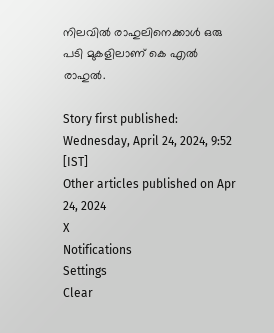നിലവില്‍ രാഹുലിനെക്കാള്‍ ഒരു പടി മുകളിലാണ് കെ എല്‍ രാഹുല്‍.

Story first published: Wednesday, April 24, 2024, 9:52 [IST]
Other articles published on Apr 24, 2024
X
Notifications
Settings
Clear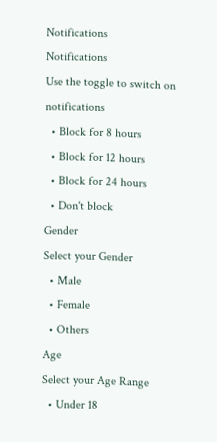Notifications
Notifications
Use the toggle to switch on notifications
  • Block for 8 hours
  • Block for 12 hours
  • Block for 24 hours
  • Don't block
Gender
Select your Gender
  • Male
  • Female
  • Others
Age
Select your Age Range
  • Under 18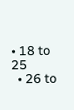• 18 to 25
  • 26 to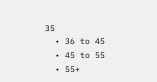35
  • 36 to 45
  • 45 to 55
  • 55+